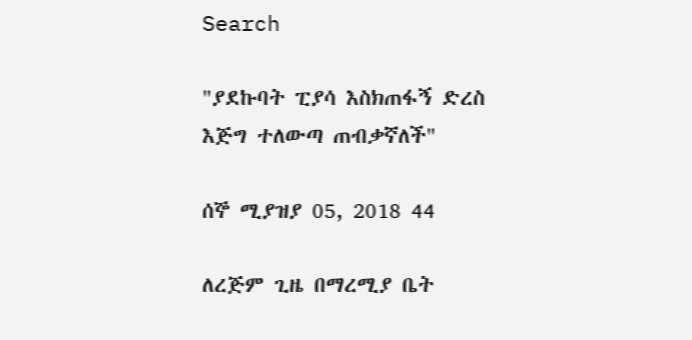Search

"ያደኩባት ፒያሳ እስክጠፋኝ ድረስ እጅግ ተለውጣ ጠብቃኛለች"

ሰኞ ሚያዝያ 05, 2018 44

ለረጅም ጊዜ በማረሚያ ቤት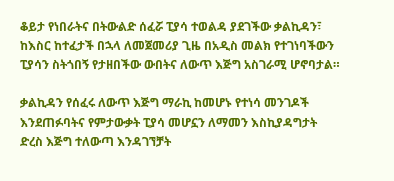ቆይታ የነበራትና በትውልድ ሰፈሯ ፒያሳ ተወልዳ ያደገችው ቃልኪዳን፣ ከእስር ከተፈታች በኋላ ለመጀመሪያ ጊዜ በአዲስ መልክ የተገነባችውን ፒያሳን ስትጎበኝ የታዘበችው ውበትና ለውጥ እጅግ አስገራሚ ሆኖባታል።

ቃልኪዳን የሰፈሩ ለውጥ እጅግ ማራኪ ከመሆኑ የተነሳ መንገዶች እንደጠፉባትና የምታውቃት ፒያሳ መሆኗን ለማመን እስኪያዳግታት ድረስ እጅግ ተለውጣ እንዳገኘቻት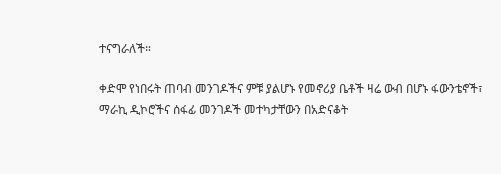ተናግራለች።

ቀድሞ የነበሩት ጠባብ መንገዶችና ምቹ ያልሆኑ የመኖሪያ ቤቶች ዛሬ ውብ በሆኑ ፋውንቴኖች፣ ማራኪ ዲኮሮችና ሰፋፊ መንገዶች መተካታቸውን በአድናቆት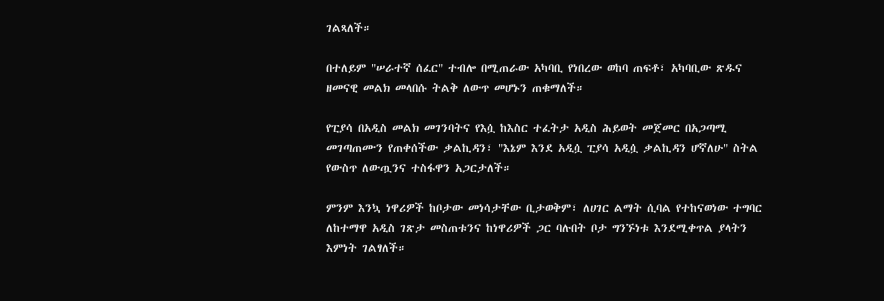ገልጻለች።

በተለይም "ሠራተኛ ሰፈር" ተብሎ በሚጠራው አካባቢ የነበረው ወከባ ጠፍቶ፣ አካባቢው ጽዱና ዘመናዊ መልክ መላበሱ ትልቅ ለውጥ መሆኑን ጠቁማለች።

የፒያሳ በአዲስ መልክ መገንባትና የእሷ ከእስር ተፈትታ አዲስ ሕይወት መጀመር በአጋጣሚ መገጣጠሙን የጠቀሰችው ቃልኪዳን፣ "እኔም እንደ አዲሷ ፒያሳ አዲሷ ቃልኪዳን ሆኛለሁ" ስትል የውስጥ ለውጧንና ተስፋዋን አጋርታለች።

ምንም እንኳ ነዋሪዎች ከቦታው መነሳታቸው ቢታወቅም፣ ለሀገር ልማት ሲባል የተከናወነው ተግባር ለከተማዋ አዲስ ገጽታ መስጠቱንና ከነዋሪዎች ጋር ባሉበት ቦታ ግንኙነቱ እንደሚቀጥል ያላትን እምነት ገልፃለች።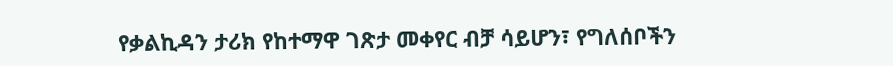የቃልኪዳን ታሪክ የከተማዋ ገጽታ መቀየር ብቻ ሳይሆን፣ የግለሰቦችን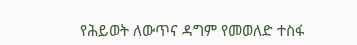የሕይወት ለውጥና ዳግም የመወለድ ተስፋ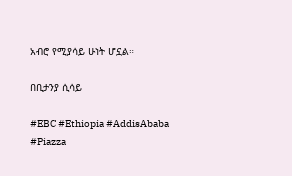አብሮ የሚያሳይ ሁነት ሆኗል።

በቢታንያ ሲሳይ

#EBC #Ethiopia #AddisAbaba #Piazza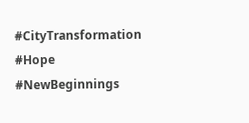#CityTransformation #Hope #NewBeginnings